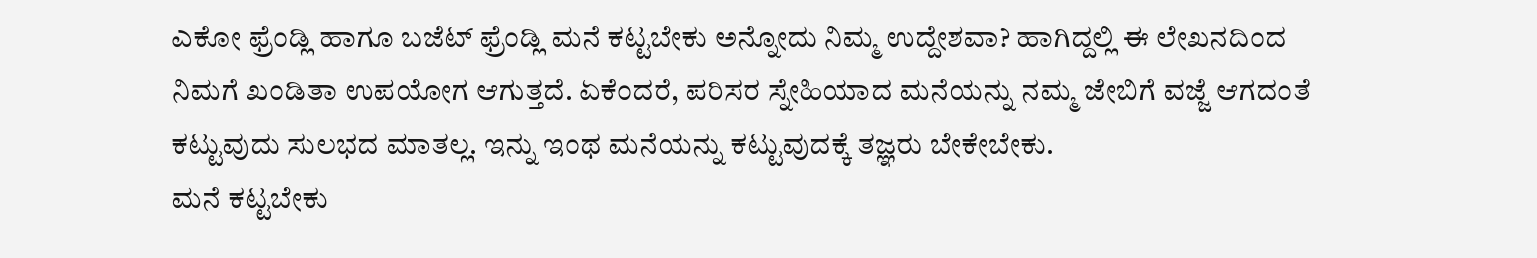ಎಕೋ ಫ್ರೆಂಡ್ಲಿ ಹಾಗೂ ಬಜೆಟ್ ಫ್ರೆಂಡ್ಲಿ ಮನೆ ಕಟ್ಟಬೇಕು ಅನ್ನೋದು ನಿಮ್ಮ ಉದ್ದೇಶವಾ? ಹಾಗಿದ್ದಲ್ಲಿ ಈ ಲೇಖನದಿಂದ ನಿಮಗೆ ಖಂಡಿತಾ ಉಪಯೋಗ ಆಗುತ್ತದೆ. ಏಕೆಂದರೆ, ಪರಿಸರ ಸ್ನೇಹಿಯಾದ ಮನೆಯನ್ನು ನಮ್ಮ ಜೇಬಿಗೆ ವಜ್ಜೆ ಆಗದಂತೆ ಕಟ್ಟುವುದು ಸುಲಭದ ಮಾತಲ್ಲ. ಇನ್ನು ಇಂಥ ಮನೆಯನ್ನು ಕಟ್ಟುವುದಕ್ಕೆ ತಜ್ಞರು ಬೇಕೇಬೇಕು.
ಮನೆ ಕಟ್ಟಬೇಕು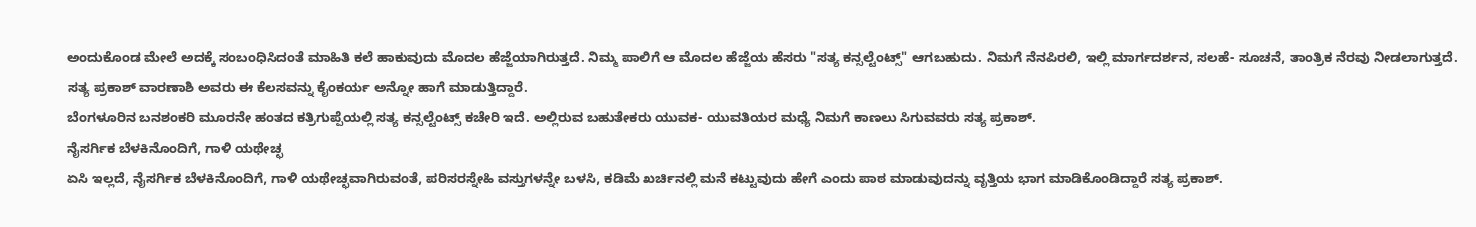ಅಂದುಕೊಂಡ ಮೇಲೆ ಅದಕ್ಕೆ ಸಂಬಂಧಿಸಿದಂತೆ ಮಾಹಿತಿ ಕಲೆ ಹಾಕುವುದು ಮೊದಲ ಹೆಜ್ಜೆಯಾಗಿರುತ್ತದೆ. ನಿಮ್ಮ ಪಾಲಿಗೆ ಆ ಮೊದಲ ಹೆಜ್ಜೆಯ ಹೆಸರು "ಸತ್ಯ ಕನ್ಸಲ್ಟೆಂಟ್ಸ್" ಆಗಬಹುದು. ನಿಮಗೆ ನೆನಪಿರಲಿ, ಇಲ್ಲಿ ಮಾರ್ಗದರ್ಶನ, ಸಲಹೆ- ಸೂಚನೆ, ತಾಂತ್ರಿಕ ನೆರವು ನೀಡಲಾಗುತ್ತದೆ. ಸತ್ಯ ಪ್ರಕಾಶ್ ವಾರಣಾಶಿ ಅವರು ಈ ಕೆಲಸವನ್ನು ಕೈಂಕರ್ಯ ಅನ್ನೋ ಹಾಗೆ ಮಾಡುತ್ತಿದ್ದಾರೆ.
ಬೆಂಗಳೂರಿನ ಬನಶಂಕರಿ ಮೂರನೇ ಹಂತದ ಕತ್ರಿಗುಪ್ಪೆಯಲ್ಲಿ ಸತ್ಯ ಕನ್ಸಲ್ಟೆಂಟ್ಸ್ ಕಚೇರಿ ಇದೆ. ಅಲ್ಲಿರುವ ಬಹುತೇಕರು ಯುವಕ- ಯುವತಿಯರ ಮಧ್ಯೆ ನಿಮಗೆ ಕಾಣಲು ಸಿಗುವವರು ಸತ್ಯ ಪ್ರಕಾಶ್.
ನೈಸರ್ಗಿಕ ಬೆಳಕಿನೊಂದಿಗೆ, ಗಾಳಿ ಯಥೇಚ್ಛ
ಏಸಿ ಇಲ್ಲದೆ, ನೈಸರ್ಗಿಕ ಬೆಳಕಿನೊಂದಿಗೆ, ಗಾಳಿ ಯಥೇಚ್ಛವಾಗಿರುವಂತೆ, ಪರಿಸರಸ್ನೇಹಿ ವಸ್ತುಗಳನ್ನೇ ಬಳಸಿ, ಕಡಿಮೆ ಖರ್ಚಿನಲ್ಲಿ ಮನೆ ಕಟ್ಟುವುದು ಹೇಗೆ ಎಂದು ಪಾಠ ಮಾಡುವುದನ್ನು ವೃತ್ತಿಯ ಭಾಗ ಮಾಡಿಕೊಂಡಿದ್ದಾರೆ ಸತ್ಯ ಪ್ರಕಾಶ್.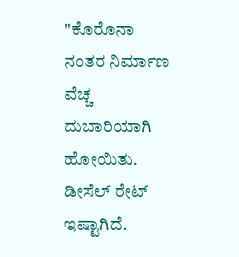"ಕೊರೊನಾ ನಂತರ ನಿರ್ಮಾಣ ವೆಚ್ಚ ದುಬಾರಿಯಾಗಿ ಹೋಯಿತು. ಡೀಸೆಲ್ ರೇಟ್ ಇಷ್ಟಾಗಿದೆ.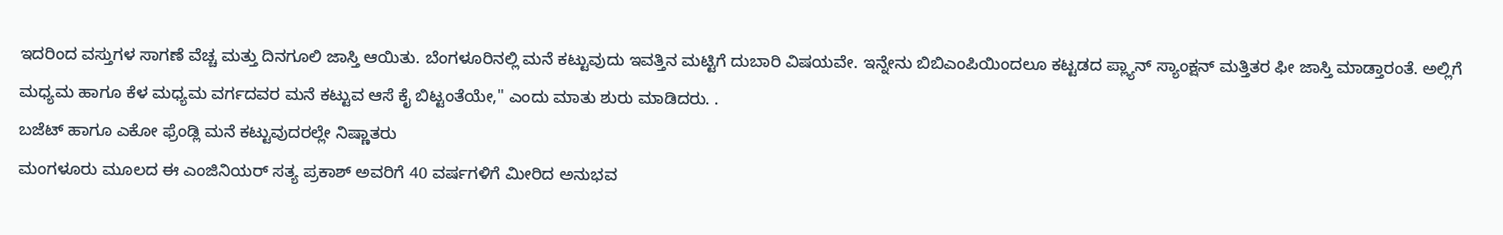ಇದರಿಂದ ವಸ್ತುಗಳ ಸಾಗಣೆ ವೆಚ್ಚ ಮತ್ತು ದಿನಗೂಲಿ ಜಾಸ್ತಿ ಆಯಿತು. ಬೆಂಗಳೂರಿನಲ್ಲಿ ಮನೆ ಕಟ್ಟುವುದು ಇವತ್ತಿನ ಮಟ್ಟಿಗೆ ದುಬಾರಿ ವಿಷಯವೇ. ಇನ್ನೇನು ಬಿಬಿಎಂಪಿಯಿಂದಲೂ ಕಟ್ಟಡದ ಪ್ಲ್ಯಾನ್ ಸ್ಯಾಂಕ್ಷನ್ ಮತ್ತಿತರ ಫೀ ಜಾಸ್ತಿ ಮಾಡ್ತಾರಂತೆ. ಅಲ್ಲಿಗೆ ಮಧ್ಯಮ ಹಾಗೂ ಕೆಳ ಮಧ್ಯಮ ವರ್ಗದವರ ಮನೆ ಕಟ್ಟುವ ಆಸೆ ಕೈ ಬಿಟ್ಟಂತೆಯೇ," ಎಂದು ಮಾತು ಶುರು ಮಾಡಿದರು. .
ಬಜೆಟ್ ಹಾಗೂ ಎಕೋ ಫ್ರೆಂಡ್ಲಿ ಮನೆ ಕಟ್ಟುವುದರಲ್ಲೇ ನಿಷ್ಣಾತರು
ಮಂಗಳೂರು ಮೂಲದ ಈ ಎಂಜಿನಿಯರ್ ಸತ್ಯ ಪ್ರಕಾಶ್ ಅವರಿಗೆ 40 ವರ್ಷಗಳಿಗೆ ಮೀರಿದ ಅನುಭವ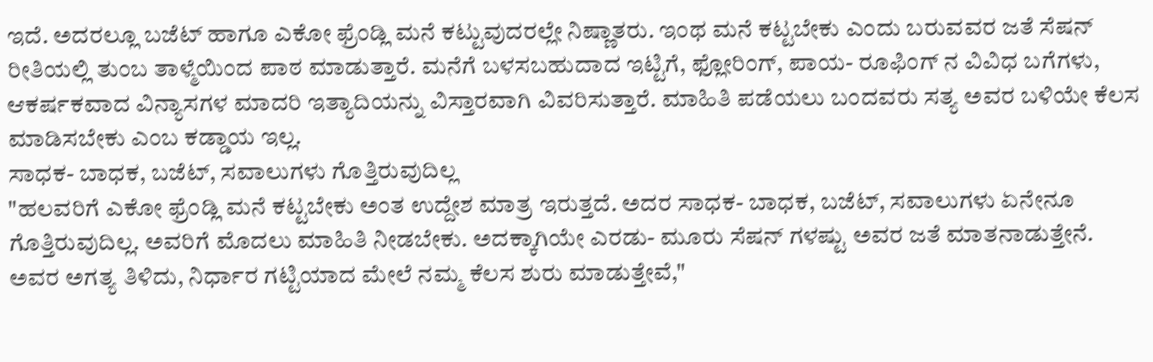ಇದೆ. ಅದರಲ್ಲೂ ಬಜೆಟ್ ಹಾಗೂ ಎಕೋ ಫ್ರೆಂಡ್ಲಿ ಮನೆ ಕಟ್ಟುವುದರಲ್ಲೇ ನಿಷ್ಣಾತರು. ಇಂಥ ಮನೆ ಕಟ್ಟಬೇಕು ಎಂದು ಬರುವವರ ಜತೆ ಸೆಷನ್ ರೀತಿಯಲ್ಲಿ ತುಂಬ ತಾಳ್ಮೆಯಿಂದ ಪಾಠ ಮಾಡುತ್ತಾರೆ. ಮನೆಗೆ ಬಳಸಬಹುದಾದ ಇಟ್ಟಿಗೆ, ಫ್ಲೋರಿಂಗ್, ಪಾಯ- ರೂಫಿಂಗ್ ನ ವಿವಿಧ ಬಗೆಗಳು, ಆಕರ್ಷಕವಾದ ವಿನ್ಯಾಸಗಳ ಮಾದರಿ ಇತ್ಯಾದಿಯನ್ನು ವಿಸ್ತಾರವಾಗಿ ವಿವರಿಸುತ್ತಾರೆ. ಮಾಹಿತಿ ಪಡೆಯಲು ಬಂದವರು ಸತ್ಯ ಅವರ ಬಳಿಯೇ ಕೆಲಸ ಮಾಡಿಸಬೇಕು ಎಂಬ ಕಡ್ಡಾಯ ಇಲ್ಲ.
ಸಾಧಕ- ಬಾಧಕ, ಬಜೆಟ್, ಸವಾಲುಗಳು ಗೊತ್ತಿರುವುದಿಲ್ಲ
"ಹಲವರಿಗೆ ಎಕೋ ಫ್ರೆಂಡ್ಲಿ ಮನೆ ಕಟ್ಟಬೇಕು ಅಂತ ಉದ್ದೇಶ ಮಾತ್ರ ಇರುತ್ತದೆ. ಅದರ ಸಾಧಕ- ಬಾಧಕ, ಬಜೆಟ್, ಸವಾಲುಗಳು ಏನೇನೂ ಗೊತ್ತಿರುವುದಿಲ್ಲ. ಅವರಿಗೆ ಮೊದಲು ಮಾಹಿತಿ ನೀಡಬೇಕು. ಅದಕ್ಕಾಗಿಯೇ ಎರಡು- ಮೂರು ಸೆಷನ್ ಗಳಷ್ಟು ಅವರ ಜತೆ ಮಾತನಾಡುತ್ತೇನೆ. ಅವರ ಅಗತ್ಯ ತಿಳಿದು, ನಿರ್ಧಾರ ಗಟ್ಟಿಯಾದ ಮೇಲೆ ನಮ್ಮ ಕೆಲಸ ಶುರು ಮಾಡುತ್ತೇವೆ,"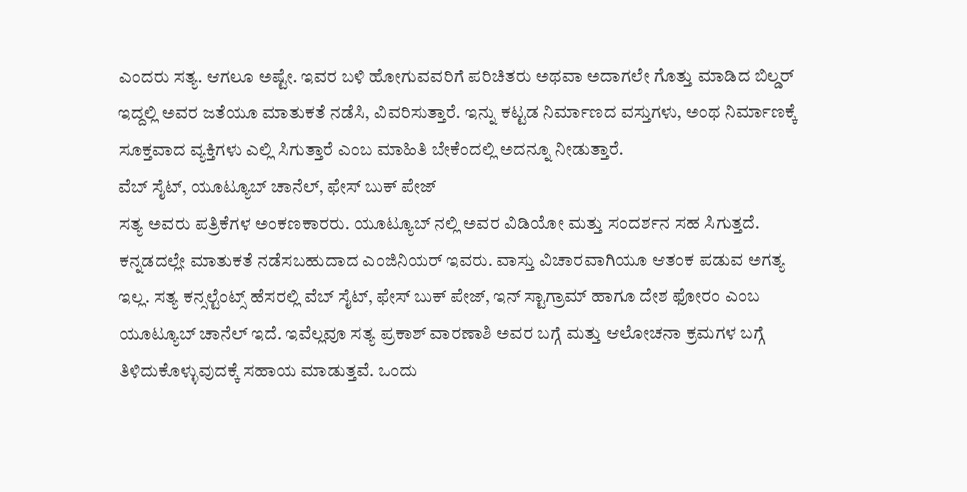ಎಂದರು ಸತ್ಯ. ಆಗಲೂ ಅಷ್ಟೇ. ಇವರ ಬಳಿ ಹೋಗುವವರಿಗೆ ಪರಿಚಿತರು ಅಥವಾ ಅದಾಗಲೇ ಗೊತ್ತು ಮಾಡಿದ ಬಿಲ್ಡರ್ ಇದ್ದಲ್ಲಿ ಅವರ ಜತೆಯೂ ಮಾತುಕತೆ ನಡೆಸಿ, ವಿವರಿಸುತ್ತಾರೆ. ಇನ್ನು ಕಟ್ಟಡ ನಿರ್ಮಾಣದ ವಸ್ತುಗಳು, ಅಂಥ ನಿರ್ಮಾಣಕ್ಕೆ ಸೂಕ್ತವಾದ ವ್ಯಕ್ತಿಗಳು ಎಲ್ಲಿ ಸಿಗುತ್ತಾರೆ ಎಂಬ ಮಾಹಿತಿ ಬೇಕೆಂದಲ್ಲಿ ಅದನ್ನೂ ನೀಡುತ್ತಾರೆ.
ವೆಬ್ ಸೈಟ್, ಯೂಟ್ಯೂಬ್ ಚಾನೆಲ್, ಫೇಸ್ ಬುಕ್ ಪೇಜ್
ಸತ್ಯ ಅವರು ಪತ್ರಿಕೆಗಳ ಅಂಕಣಕಾರರು. ಯೂಟ್ಯೂಬ್ ನಲ್ಲಿ ಅವರ ವಿಡಿಯೋ ಮತ್ತು ಸಂದರ್ಶನ ಸಹ ಸಿಗುತ್ತದೆ. ಕನ್ನಡದಲ್ಲೇ ಮಾತುಕತೆ ನಡೆಸಬಹುದಾದ ಎಂಜಿನಿಯರ್ ಇವರು. ವಾಸ್ತು ವಿಚಾರವಾಗಿಯೂ ಆತಂಕ ಪಡುವ ಅಗತ್ಯ ಇಲ್ಲ. ಸತ್ಯ ಕನ್ಸಲ್ಟೆಂಟ್ಸ್ ಹೆಸರಲ್ಲಿ ವೆಬ್ ಸೈಟ್, ಫೇಸ್ ಬುಕ್ ಪೇಜ್, ಇನ್ ಸ್ಟಾಗ್ರಾಮ್ ಹಾಗೂ ದೇಶ ಫೋರಂ ಎಂಬ ಯೂಟ್ಯೂಬ್ ಚಾನೆಲ್ ಇದೆ. ಇವೆಲ್ಲವೂ ಸತ್ಯ ಪ್ರಕಾಶ್ ವಾರಣಾಶಿ ಅವರ ಬಗ್ಗೆ ಮತ್ತು ಆಲೋಚನಾ ಕ್ರಮಗಳ ಬಗ್ಗೆ ತಿಳಿದುಕೊಳ್ಳುವುದಕ್ಕೆ ಸಹಾಯ ಮಾಡುತ್ತವೆ. ಒಂದು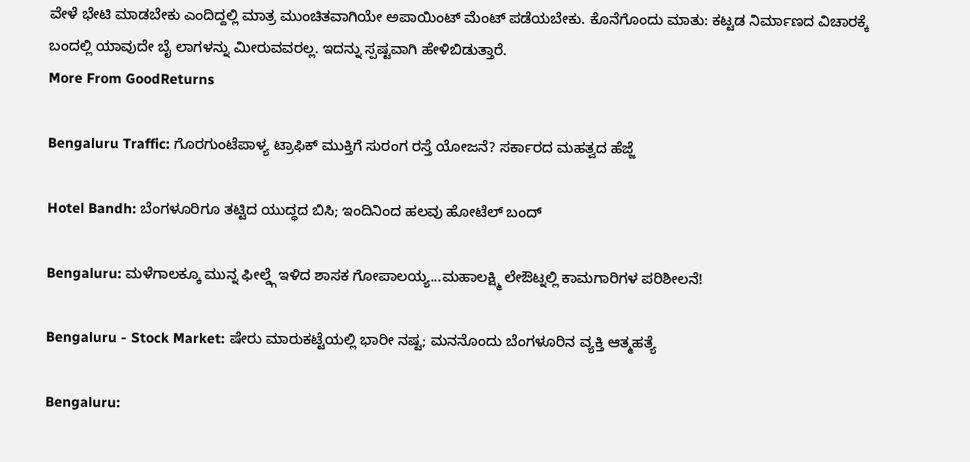ವೇಳೆ ಭೇಟಿ ಮಾಡಬೇಕು ಎಂದಿದ್ದಲ್ಲಿ ಮಾತ್ರ ಮುಂಚಿತವಾಗಿಯೇ ಅಪಾಯಿಂಟ್ ಮೆಂಟ್ ಪಡೆಯಬೇಕು. ಕೊನೆಗೊಂದು ಮಾತು: ಕಟ್ಟಡ ನಿರ್ಮಾಣದ ವಿಚಾರಕ್ಕೆ ಬಂದಲ್ಲಿ ಯಾವುದೇ ಬೈ ಲಾಗಳನ್ನು ಮೀರುವವರಲ್ಲ. ಇದನ್ನು ಸ್ಪಷ್ಟವಾಗಿ ಹೇಳಿಬಿಡುತ್ತಾರೆ.
More From GoodReturns

Bengaluru Traffic: ಗೊರಗುಂಟೆಪಾಳ್ಯ ಟ್ರಾಫಿಕ್ ಮುಕ್ತಿಗೆ ಸುರಂಗ ರಸ್ತೆ ಯೋಜನೆ? ಸರ್ಕಾರದ ಮಹತ್ವದ ಹೆಜ್ಜೆ

Hotel Bandh: ಬೆಂಗಳೂರಿಗೂ ತಟ್ಟಿದ ಯುದ್ಧದ ಬಿಸಿ; ಇಂದಿನಿಂದ ಹಲವು ಹೋಟೆಲ್ ಬಂದ್

Bengaluru: ಮಳೆಗಾಲಕ್ಕೂ ಮುನ್ನ ಫೀಲ್ಡ್ಗೆ ಇಳಿದ ಶಾಸಕ ಗೋಪಾಲಯ್ಯ...ಮಹಾಲಕ್ಷ್ಮಿ ಲೇಔಟ್ನಲ್ಲಿ ಕಾಮಗಾರಿಗಳ ಪರಿಶೀಲನೆ!

Bengaluru - Stock Market: ಷೇರು ಮಾರುಕಟ್ಟೆಯಲ್ಲಿ ಭಾರೀ ನಷ್ಟ; ಮನನೊಂದು ಬೆಂಗಳೂರಿನ ವ್ಯಕ್ತಿ ಆತ್ಮಹತ್ಯೆ

Bengaluru: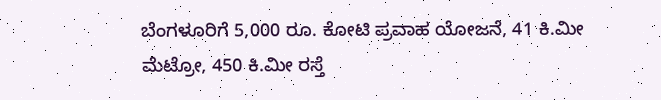ಬೆಂಗಳೂರಿಗೆ 5,000 ರೂ. ಕೋಟಿ ಪ್ರವಾಹ ಯೋಜನೆ, 41 ಕಿ.ಮೀ ಮೆಟ್ರೋ, 450 ಕಿ.ಮೀ ರಸ್ತೆ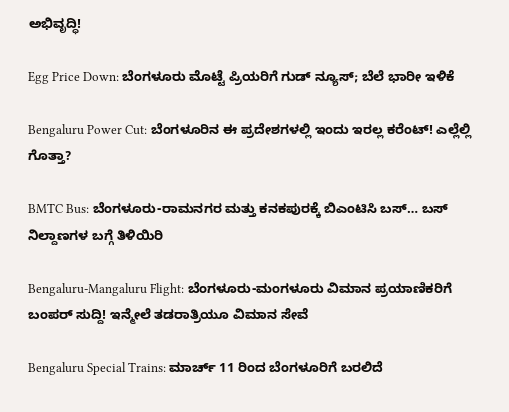ಅಭಿವೃದ್ಧಿ!

Egg Price Down: ಬೆಂಗಳೂರು ಮೊಟ್ಟೆ ಪ್ರಿಯರಿಗೆ ಗುಡ್ ನ್ಯೂಸ್; ಬೆಲೆ ಭಾರೀ ಇಳಿಕೆ

Bengaluru Power Cut: ಬೆಂಗಳೂರಿನ ಈ ಪ್ರದೇಶಗಳಲ್ಲಿ ಇಂದು ಇರಲ್ಲ ಕರೆಂಟ್! ಎಲ್ಲೆಲ್ಲಿ ಗೊತ್ತಾ?

BMTC Bus: ಬೆಂಗಳೂರು-ರಾಮನಗರ ಮತ್ತು ಕನಕಪುರಕ್ಕೆ ಬಿಎಂಟಿಸಿ ಬಸ್… ಬಸ್ ನಿಲ್ದಾಣಗಳ ಬಗ್ಗೆ ತಿಳಿಯಿರಿ

Bengaluru-Mangaluru Flight: ಬೆಂಗಳೂರು-ಮಂಗಳೂರು ವಿಮಾನ ಪ್ರಯಾಣಿಕರಿಗೆ ಬಂಪರ್ ಸುದ್ದಿ! ಇನ್ಮೇಲೆ ತಡರಾತ್ರಿಯೂ ವಿಮಾನ ಸೇವೆ

Bengaluru Special Trains: ಮಾರ್ಚ್ 11 ರಿಂದ ಬೆಂಗಳೂರಿಗೆ ಬರಲಿದೆ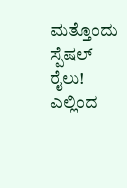ಮತ್ತೊಂದು ಸ್ಪೆಷಲ್ ರೈಲು! ಎಲ್ಲಿಂದ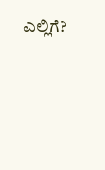ಎಲ್ಲಿಗೆ?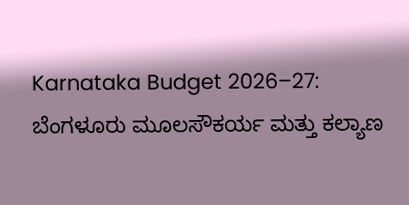Karnataka Budget 2026–27: ಬೆಂಗಳೂರು ಮೂಲಸೌಕರ್ಯ ಮತ್ತು ಕಲ್ಯಾಣ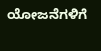ಯೋಜನೆಗಳಿಗೆ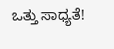ಒತ್ತು ಸಾಧ್ಯತೆ!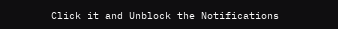Click it and Unblock the Notifications